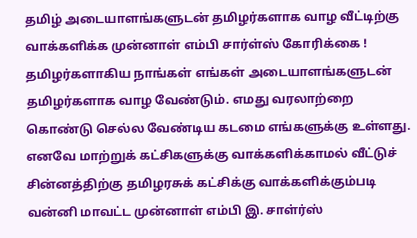தமிழ் அடையாளங்களுடன் தமிழர்களாக வாழ வீட்டிற்கு வாக்களிக்க முன்னாள் எம்பி சார்ள்ஸ் கோரிக்கை !
தமிழர்களாகிய நாங்கள் எங்கள் அடையாளங்களுடன் தமிழர்களாக வாழ வேண்டும். எமது வரலாற்றை கொண்டு செல்ல வேண்டிய கடமை எங்களுக்கு உள்ளது. எனவே மாற்றுக் கட்சிகளுக்கு வாக்களிக்காமல் வீட்டுச் சின்னத்திற்கு தமிழரசுக் கட்சிக்கு வாக்களிக்கும்படி வன்னி மாவட்ட முன்னாள் எம்பி இ. சாள்ர்ஸ்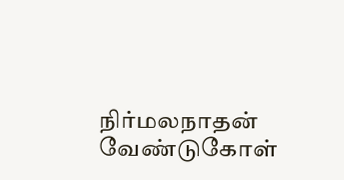நிர்மலநாதன் வேண்டுகோள்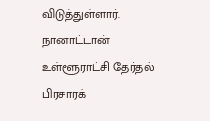விடுத்துள்ளார்.
நானாட்டான் உள்ளூராட்சி தேர்தல் பிரசாரக்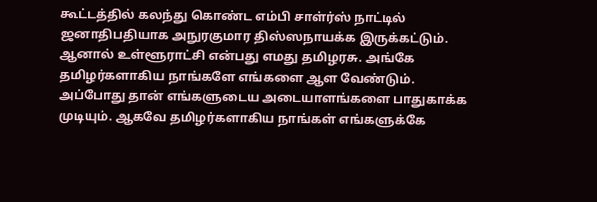கூட்டத்தில் கலந்து கொண்ட எம்பி சாள்ர்ஸ் நாட்டில் ஜனாதிபதியாக அநுரகுமார திஸ்ஸநாயக்க இருக்கட்டும். ஆனால் உள்ளூராட்சி என்பது எமது தமிழரசு. அங்கே தமிழர்களாகிய நாங்களே எங்களை ஆள வேண்டும். அப்போது தான் எங்களுடைய அடையாளங்களை பாதுகாக்க முடியும். ஆகவே தமிழர்களாகிய நாங்கள் எங்களுக்கே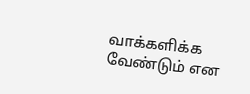வாக்களிக்க வேண்டும் என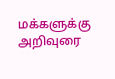மக்களுக்கு அறிவுரை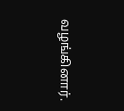வழங்கினார்.